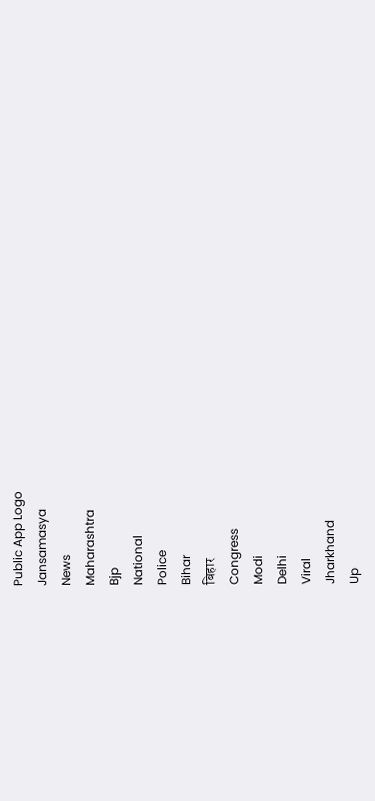Public App Logo
Jansamasya
News
Maharashtra
Bjp
National
Police
Bihar
बिहार
Congress
Modi
Delhi
Viral
Jharkhand
Up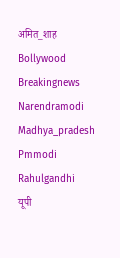अमित_शाह
Bollywood
Breakingnews
Narendramodi
Madhya_pradesh
Pmmodi
Rahulgandhi
यूपी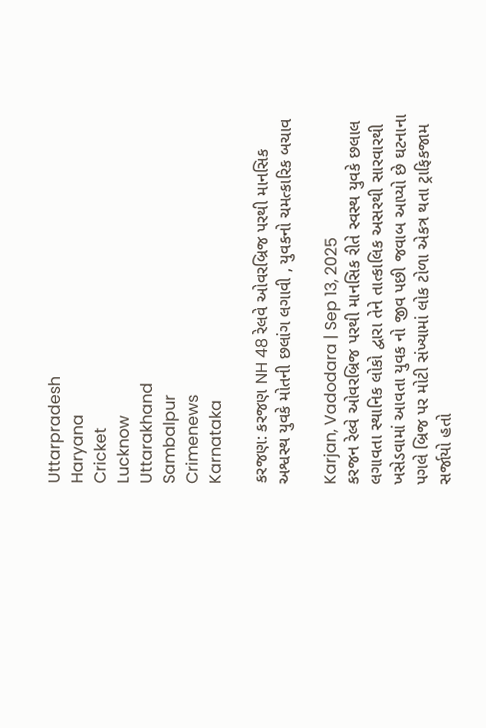Uttarpradesh
Haryana
Cricket
Lucknow
Uttarakhand
Sambalpur
Crimenews
Karnataka

કરજણ: કરજણ NH 48 રેલવે ઓવરબ્રિજ પરથી માનસિક અશ્વસ્થ યુવકે મોતની છલાંગ લગાવી , યુવકનો ચમત્કારિક બચાવ

Karjan, Vadodara | Sep 13, 2025
કરજન રેલ્વે ઓવરબ્રિજ પરથી માનસિક રીતે સ્વસ્થ યુવકે છલાલ લગાવતા સ્થાનિક લોકો દ્વારા તેને તાત્કાલિક અસરથી સારવારથી ખસેડવામાં આવતા યુવક નો જીવ પછી જવાબ આપ્યો છે ઘટનાના પગલે બ્રિજ પર મોટી સંખ્યામાં લોક ટોળા એકત્ર થતા ટ્રાફિકજામ સર્જાયો હતો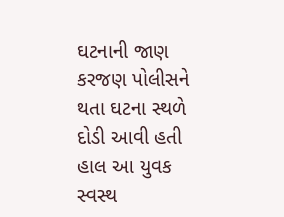ઘટનાની જાણ કરજણ પોલીસને થતા ઘટના સ્થળે દોડી આવી હતી હાલ આ યુવક સ્વસ્થ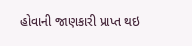હોવાની જાણકારી પ્રાપ્ત થઇ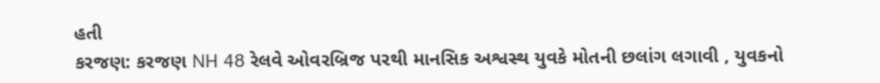હતી
કરજણ: કરજણ NH 48 રેલવે ઓવરબ્રિજ પરથી માનસિક અશ્વસ્થ યુવકે મોતની છલાંગ લગાવી , યુવકનો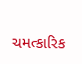ચમત્કારિક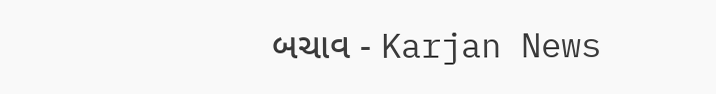બચાવ - Karjan News